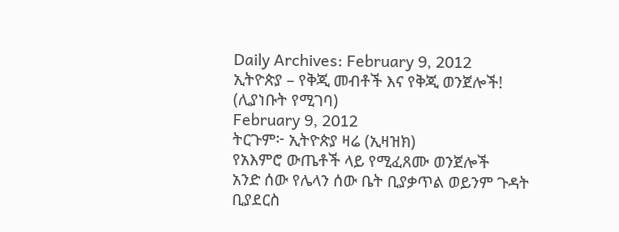Daily Archives: February 9, 2012
ኢትዮጵያ – የቅጂ መብቶች እና የቅጂ ወንጀሎች! (ሊያነቡት የሚገባ)
February 9, 2012
ትርጉም፦ ኢትዮጵያ ዛሬ (ኢዛዝክ)
የአእምሮ ውጤቶች ላይ የሚፈጸሙ ወንጀሎች
አንድ ሰው የሌላን ሰው ቤት ቢያቃጥል ወይንም ጉዳት ቢያደርስ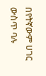በየትኛውም ሀገር ውስጥ ባሉ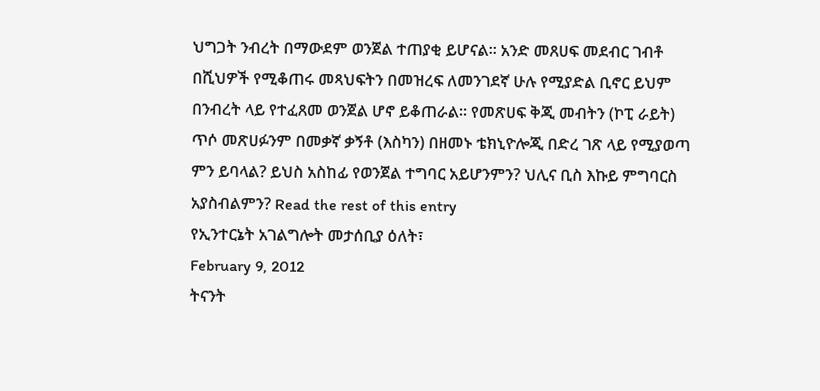ህግጋት ንብረት በማውደም ወንጀል ተጠያቂ ይሆናል። አንድ መጸሀፍ መደብር ገብቶ በሺህዎች የሚቆጠሩ መጻህፍትን በመዝረፍ ለመንገደኛ ሁሉ የሚያድል ቢኖር ይህም በንብረት ላይ የተፈጸመ ወንጀል ሆኖ ይቆጠራል። የመጽሀፍ ቅጂ መብትን (ኮፒ ራይት) ጥሶ መጽሀፉንም በመቃኛ ቃኝቶ (እስካን) በዘመኑ ቴክኒዮሎጂ በድረ ገጽ ላይ የሚያወጣ ምን ይባላል? ይህስ አስከፊ የወንጀል ተግባር አይሆንምን? ህሊና ቢስ እኩይ ምግባርስ አያስብልምን? Read the rest of this entry
የኢንተርኔት አገልግሎት መታሰቢያ ዕለት፣
February 9, 2012
ትናንት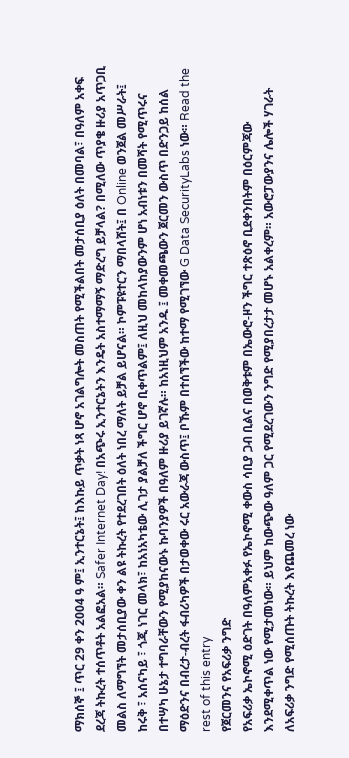ማክሰኞ ፤ ጥር 29 ቀን 2004 ዓ ም፤ ኢንተርኔት፤ ከእኩይ ጥቃት ነጻ ሆኖ አገልግሎት መስጠት የሚችልበት መታሰቢያ ዕለት በመባል፣ በዓለም አቀፍ ደረጃ ትኩረት ተሰጥቶት አልፎአል። Safer Internet Day! በአጭሩ ኢንተርኔትን እንዴት አስተማማኝ ማድረግ ይቻላል? በሚለው ጥያቄ ዙሪያ አጥጋቢ መልስ ለማግኘት መታሰቢያው ቀን ልዩ ትኩረት የተደረገበት ዕለት ነበረ ማለት ይቻል ይሆናል። ኮምፑዩተርን ማበላሸት፤ በ Online ወንጀል መሥራት፤ ከሩቅ ፣ አሰናካይ ፣ ጎጂ ነገር መላክ፣ ከአነአካቴው ሊገታ ያልቻለ ችግር ሆኖ ቢቀጥልም፤ ለዚህ መከላከያውንም ሆነ አብነቱን በመሻት የሚጥሩና በተሣካ ሁኔታ ተግባራቸውን የሚያከናውኑ ኩባንያዎች በዓለም ዙሪያ ይገኛሉ። ከአነዚህም አንዱ ፤ መቀመጫውን ጀርመን ውስጥ በድንጋይ ከሰል ማዕድንና በብረታ-ብረት ፋብሪካዎች በታወቀው ሩር አውራጃ ውስጥ፤ ቦኹም በተሰኘችው ከተማ የሚገኘው G Data SecurityLabs ነው። Read the rest of this entry
የጀርመንና የአፍሪቃ ንግድ
የአፍሪቃ ኤኮኖሚ ዕድገት በዓለምአቀፉ የኤኮኖሚ ቀውስ ሳቢያ ጋብ ቢልና በወቅቱም በኤውሮ-ዞን ችግር ተጽዕኖ ቢደቀንበትም በዕርምጃው እንደሚቀጥል ነው የሚታመነው። ይህም ከውጭው ዓለም ጋር የሚደረገውን ንግድ የሚያበረታታ መሆኑ አልቀረም። አውሮፓውያንና ሌሎች ሃገራት ለአፍሪቃ ንግድ የሚሰጡት ትኩረት እየጨመረ ነው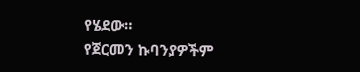የሄደው።
የጀርመን ኩባንያዎችም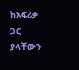ከአፍሪቃ ጋር ያላቸውን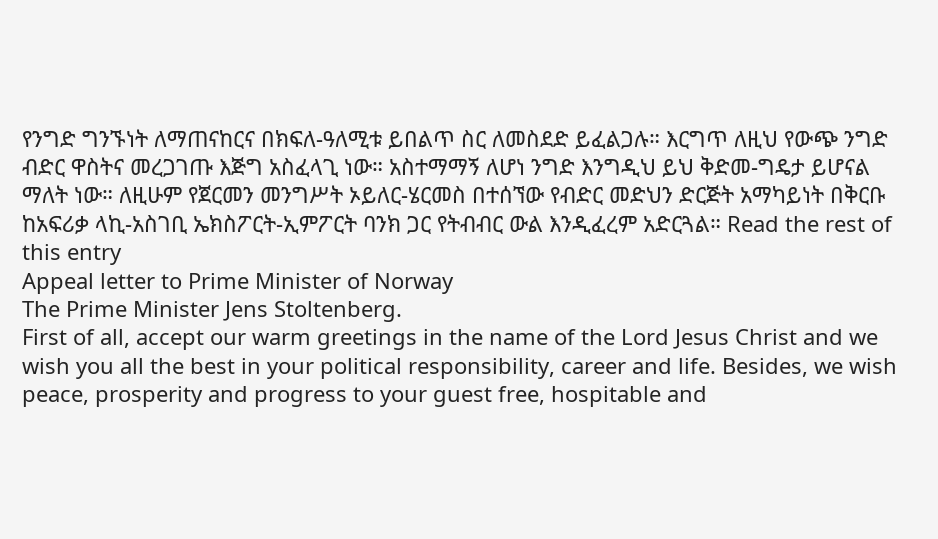የንግድ ግንኙነት ለማጠናከርና በክፍለ-ዓለሚቱ ይበልጥ ስር ለመስደድ ይፈልጋሉ። እርግጥ ለዚህ የውጭ ንግድ ብድር ዋስትና መረጋገጡ እጅግ አስፈላጊ ነው። አስተማማኝ ለሆነ ንግድ እንግዲህ ይህ ቅድመ-ግዴታ ይሆናል ማለት ነው። ለዚሁም የጀርመን መንግሥት ኦይለር-ሄርመስ በተሰኘው የብድር መድህን ድርጅት አማካይነት በቅርቡ ከአፍሪቃ ላኪ-አስገቢ ኤክስፖርት-ኢምፖርት ባንክ ጋር የትብብር ውል እንዲፈረም አድርጓል። Read the rest of this entry
Appeal letter to Prime Minister of Norway
The Prime Minister Jens Stoltenberg.
First of all, accept our warm greetings in the name of the Lord Jesus Christ and we wish you all the best in your political responsibility, career and life. Besides, we wish peace, prosperity and progress to your guest free, hospitable and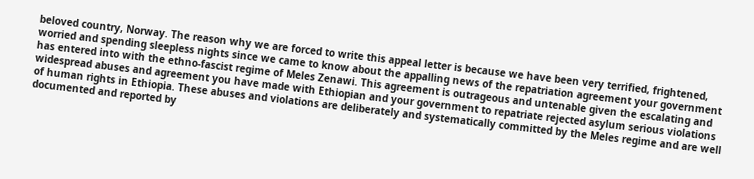beloved country, Norway. The reason why we are forced to write this appeal letter is because we have been very terrified, frightened, worried and spending sleepless nights since we came to know about the appalling news of the repatriation agreement your government has entered into with the ethno-fascist regime of Meles Zenawi. This agreement is outrageous and untenable given the escalating and widespread abuses and agreement you have made with Ethiopian and your government to repatriate rejected asylum serious violations of human rights in Ethiopia. These abuses and violations are deliberately and systematically committed by the Meles regime and are well documented and reported by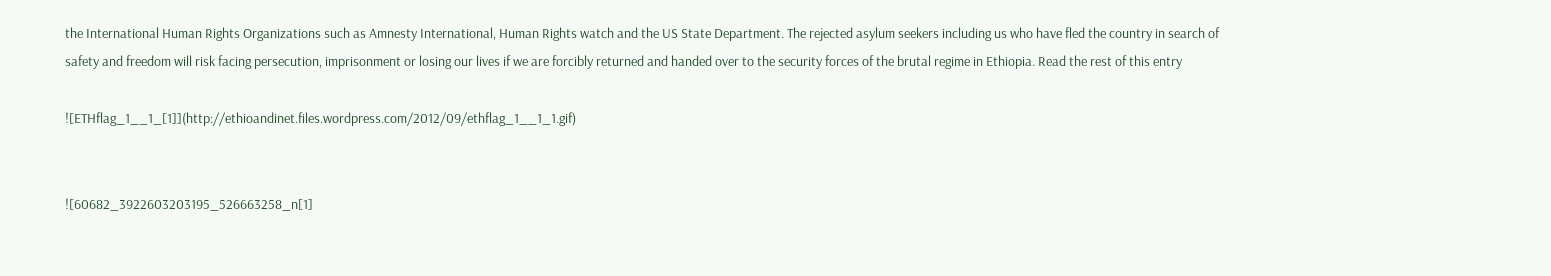the International Human Rights Organizations such as Amnesty International, Human Rights watch and the US State Department. The rejected asylum seekers including us who have fled the country in search of safety and freedom will risk facing persecution, imprisonment or losing our lives if we are forcibly returned and handed over to the security forces of the brutal regime in Ethiopia. Read the rest of this entry

![ETHflag_1__1_[1]](http://ethioandinet.files.wordpress.com/2012/09/ethflag_1__1_1.gif)


![60682_3922603203195_526663258_n[1]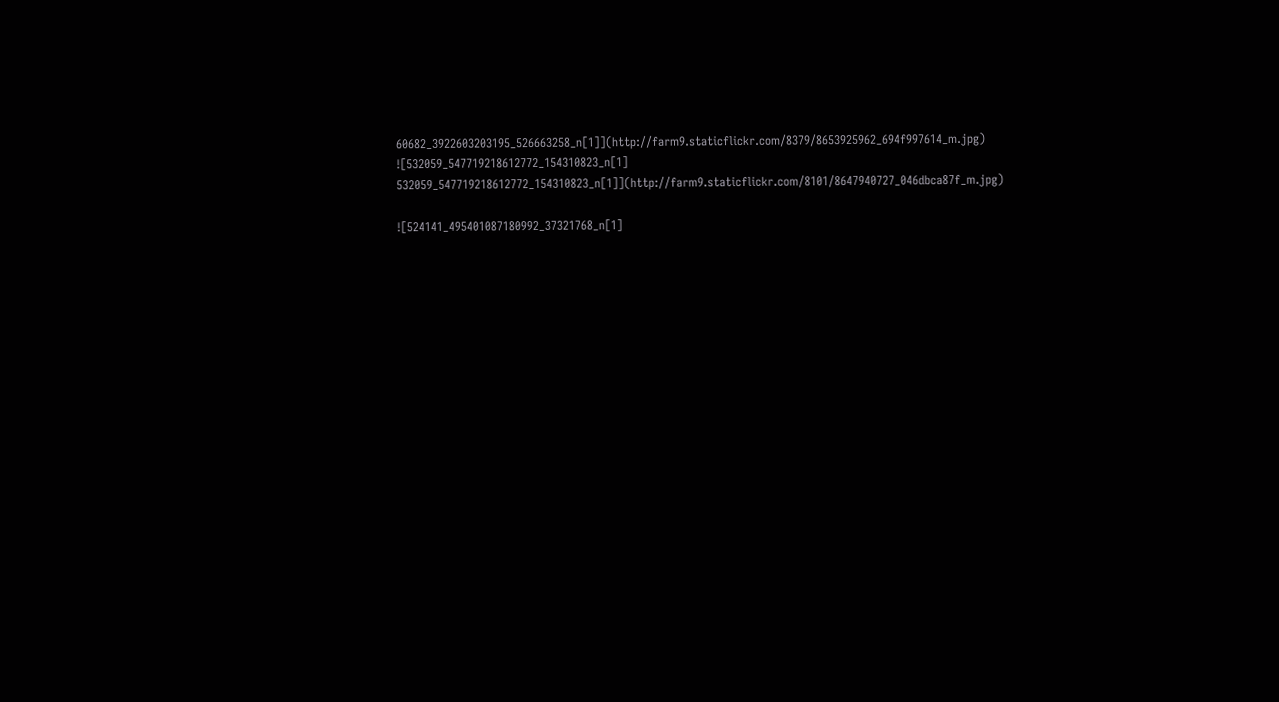60682_3922603203195_526663258_n[1]](http://farm9.staticflickr.com/8379/8653925962_694f997614_m.jpg)
![532059_547719218612772_154310823_n[1] 532059_547719218612772_154310823_n[1]](http://farm9.staticflickr.com/8101/8647940727_046dbca87f_m.jpg)

![524141_495401087180992_37321768_n[1]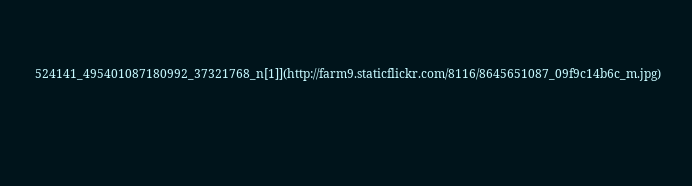524141_495401087180992_37321768_n[1]](http://farm9.staticflickr.com/8116/8645651087_09f9c14b6c_m.jpg)